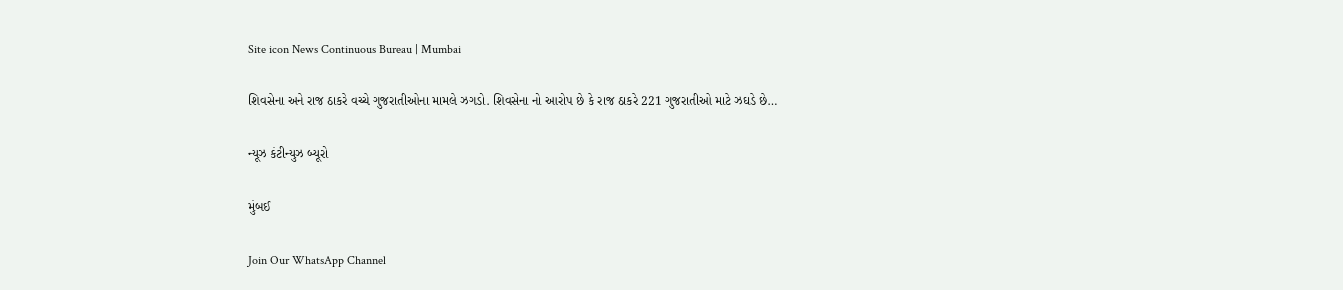Site icon News Continuous Bureau | Mumbai

શિવસેના અને રાજ ઠાકરે વચ્ચે ગુજરાતીઓના મામલે ઝગડો. શિવસેના નો આરોપ છે કે રાજ ઠાકરે 221 ગુજરાતીઓ માટે ઝઘડે છે…

ન્યૂઝ કંટીન્યુઝ બ્યૂરો

મુંબઈ

Join Our WhatsApp Channel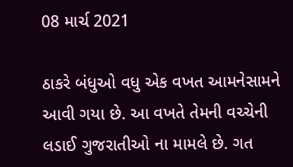08 માર્ચ 2021

ઠાકરે બંધુઓ વધુ એક વખત આમનેસામને આવી ગયા છે. આ વખતે તેમની વચ્ચેની લડાઈ ગુજરાતીઓ ના મામલે છે. ગત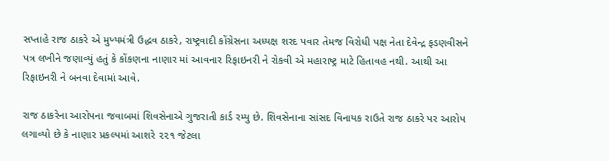સપ્તાહે રાજ ઠાકરે એ મુખ્યમંત્રી ઉદ્ધવ ઠાકરે, રાષ્ટ્રવાદી કોંગ્રેસના અધ્યક્ષ શરદ પવાર તેમજ વિરોધી પક્ષ નેતા દેવેન્દ્ર ફડણવીસને પત્ર લખીને જણાવ્યું હતું કે કોંકણના નાણાર માં આવનાર રિફાઇનરી ને રોકવી એ મહારાષ્ટ્ર માટે હિતાવહ નથી. આથી આ રિફાઇનરી ને બનવા દેવામાં આવે.

રાજ ઠાકરેના આરોપના જવાબમાં શિવસેનાએ ગુજરાતી કાર્ડ રમ્યુ છે. શિવસેનાના સાંસદ વિનાયક રાઉતે રાજ ઠાકરે પર આરોપ લગાવ્યો છે કે નાણાર પ્રકલ્પમાં આશરે ૨૨૧ જેટલા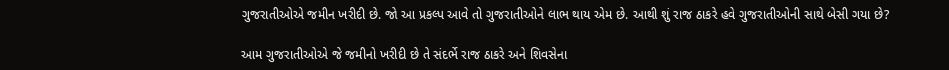ગુજરાતીઓએ જમીન ખરીદી છે. જો આ પ્રકલ્પ આવે તો ગુજરાતીઓને લાભ થાય એમ છે. આથી શું રાજ ઠાકરે હવે ગુજરાતીઓની સાથે બેસી ગયા છે?

આમ ગુજરાતીઓએ જે જમીનો ખરીદી છે તે સંદર્ભે રાજ ઠાકરે અને શિવસેના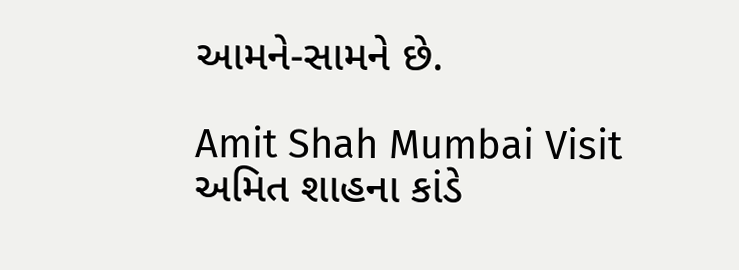આમને-સામને છે.

Amit Shah Mumbai Visit અમિત શાહના કાંડે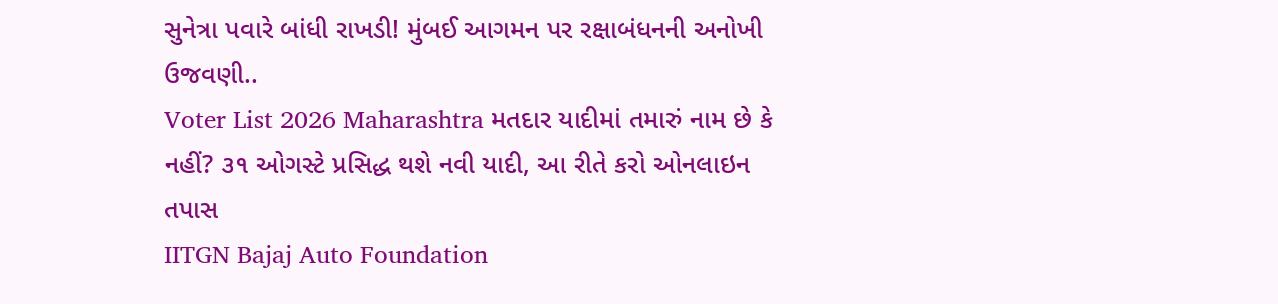સુનેત્રા પવારે બાંધી રાખડી! મુંબઈ આગમન પર રક્ષાબંધનની અનોખી ઉજવણી..
Voter List 2026 Maharashtra મતદાર યાદીમાં તમારું નામ છે કે નહીં? ૩૧ ઓગસ્ટે પ્રસિદ્ધ થશે નવી યાદી, આ રીતે કરો ઓનલાઇન તપાસ
IITGN Bajaj Auto Foundation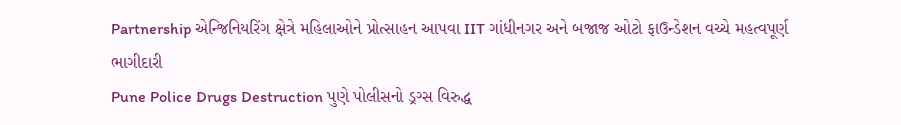Partnership એન્જિનિયરિંગ ક્ષેત્રે મહિલાઓને પ્રોત્સાહન આપવા IIT ગાંધીનગર અને બજાજ ઓટો ફાઉન્ડેશન વચ્ચે મહત્વપૂર્ણ ભાગીદારી
Pune Police Drugs Destruction પુણે પોલીસનો ડ્રગ્સ વિરુદ્ધ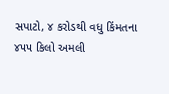સપાટો, ૪ કરોડથી વધુ કિંમતના ૪૫૫ કિલો અમલી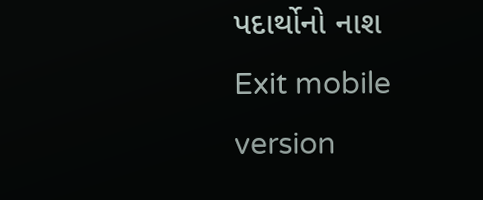પદાર્થોનો નાશ
Exit mobile version